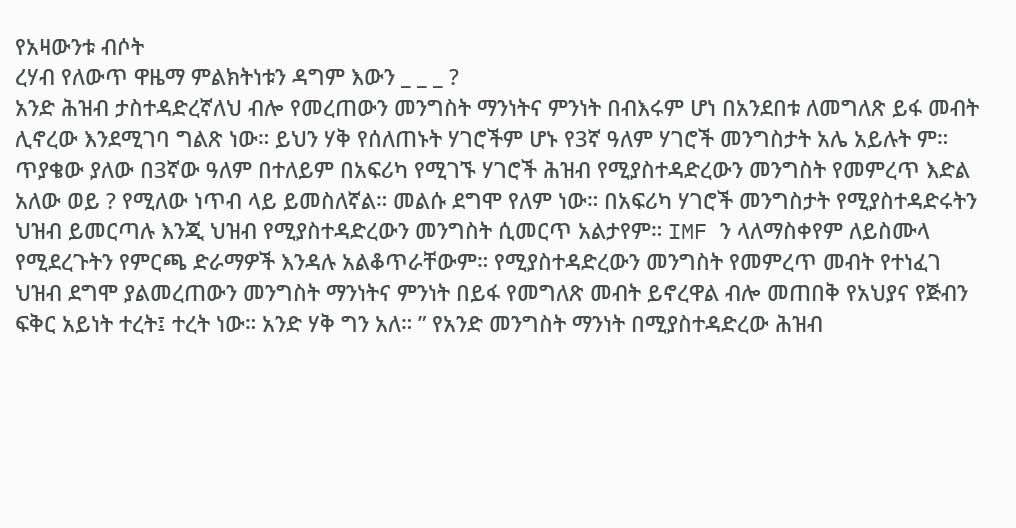የአዛውንቱ ብሶት
ረሃብ የለውጥ ዋዜማ ምልክትነቱን ዳግም እውን _ _ _ ?
አንድ ሕዝብ ታስተዳድረኛለህ ብሎ የመረጠውን መንግስት ማንነትና ምንነት በብእሩም ሆነ በአንደበቱ ለመግለጽ ይፋ መብት ሊኖረው እንደሚገባ ግልጽ ነው። ይህን ሃቅ የሰለጠኑት ሃገሮችም ሆኑ የ3ኛ ዓለም ሃገሮች መንግስታት አሌ አይሉት ም። ጥያቄው ያለው በ3ኛው ዓለም በተለይም በአፍሪካ የሚገኙ ሃገሮች ሕዝብ የሚያስተዳድረውን መንግስት የመምረጥ እድል አለው ወይ ? የሚለው ነጥብ ላይ ይመስለኛል። መልሱ ደግሞ የለም ነው። በአፍሪካ ሃገሮች መንግስታት የሚያስተዳድሩትን ህዝብ ይመርጣሉ እንጂ ህዝብ የሚያስተዳድረውን መንግስት ሲመርጥ አልታየም። IMF ን ላለማስቀየም ለይስሙላ የሚደረጉትን የምርጫ ድራማዎች እንዳሉ አልቆጥራቸውም። የሚያስተዳድረውን መንግስት የመምረጥ መብት የተነፈገ ህዝብ ደግሞ ያልመረጠውን መንግስት ማንነትና ምንነት በይፋ የመግለጽ መብት ይኖረዋል ብሎ መጠበቅ የአህያና የጅብን ፍቅር አይነት ተረት፤ ተረት ነው። አንድ ሃቅ ግን አለ። ” የአንድ መንግስት ማንነት በሚያስተዳድረው ሕዝብ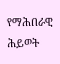የማሕበራዊ ሕይወት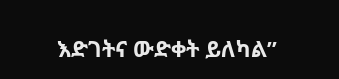እድገትና ውድቀት ይለካል”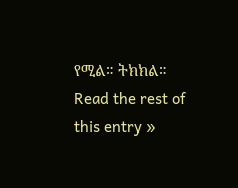የሚል። ትክክል።
Read the rest of this entry »